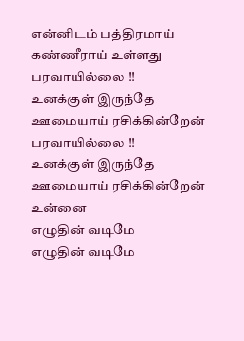என்னிடம் பத்திரமாய்
கண்ணீராய் உள்ளது
பரவாயில்லை !!
உனக்குள் இருந்தே
ஊமையாய் ரசிக்கின்றேன்
பரவாயில்லை !!
உனக்குள் இருந்தே
ஊமையாய் ரசிக்கின்றேன்
உன்னை
எழுதின் வடிமே
எழுதின் வடிமே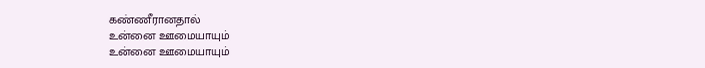கண்ணீரானதால்
உன்னை ஊமையாயும்
உன்னை ஊமையாயும்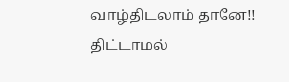வாழ்திடலாம் தானே!!
திட்டாமல்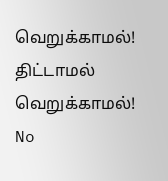வெறுக்காமல்!
திட்டாமல் வெறுக்காமல்!
No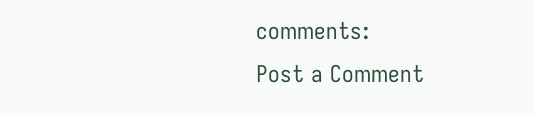comments:
Post a Comment